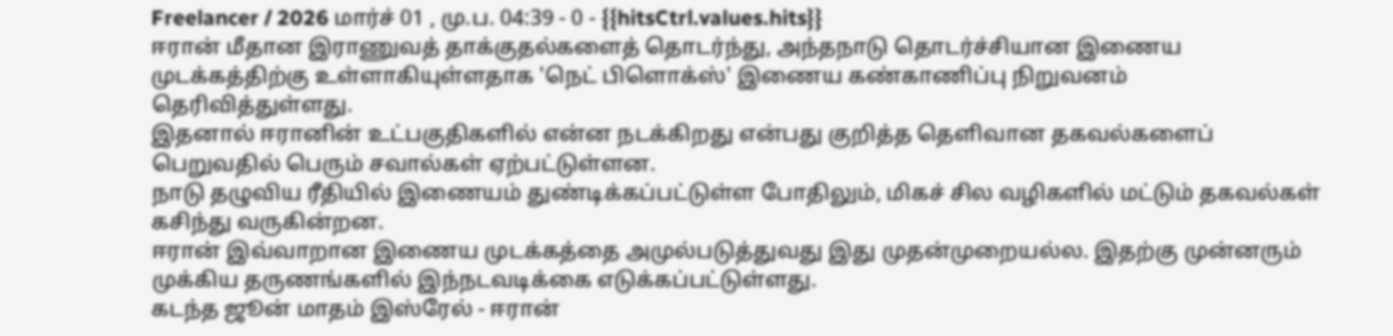Freelancer / 2026 மார்ச் 01 , மு.ப. 04:39 - 0 - {{hitsCtrl.values.hits}}
ஈரான் மீதான இராணுவத் தாக்குதல்களைத் தொடர்ந்து, அந்தநாடு தொடர்ச்சியான இணைய முடக்கத்திற்கு உள்ளாகியுள்ளதாக 'நெட் பிளொக்ஸ்' இணைய கண்காணிப்பு நிறுவனம் தெரிவித்துள்ளது.
இதனால் ஈரானின் உட்பகுதிகளில் என்ன நடக்கிறது என்பது குறித்த தெளிவான தகவல்களைப் பெறுவதில் பெரும் சவால்கள் ஏற்பட்டுள்ளன.
நாடு தழுவிய ரீதியில் இணையம் துண்டிக்கப்பட்டுள்ள போதிலும், மிகச் சில வழிகளில் மட்டும் தகவல்கள் கசிந்து வருகின்றன.
ஈரான் இவ்வாறான இணைய முடக்கத்தை அமுல்படுத்துவது இது முதன்முறையல்ல. இதற்கு முன்னரும் முக்கிய தருணங்களில் இந்நடவடிக்கை எடுக்கப்பட்டுள்ளது.
கடந்த ஜூன் மாதம் இஸ்ரேல் - ஈரான்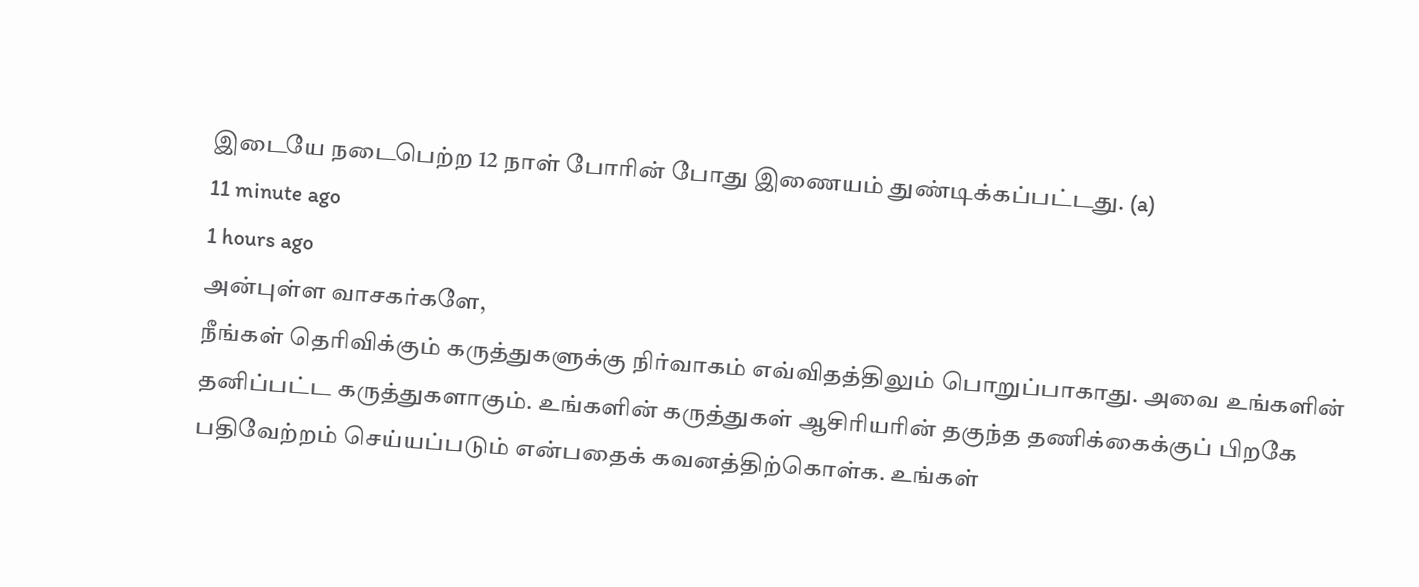இடையே நடைபெற்ற 12 நாள் போரின் போது இணையம் துண்டிக்கப்பட்டது. (a)
11 minute ago
1 hours ago
அன்புள்ள வாசகர்களே,
நீங்கள் தெரிவிக்கும் கருத்துகளுக்கு நிர்வாகம் எவ்விதத்திலும் பொறுப்பாகாது. அவை உங்களின் தனிப்பட்ட கருத்துகளாகும். உங்களின் கருத்துகள் ஆசிரியரின் தகுந்த தணிக்கைக்குப் பிறகே பதிவேற்றம் செய்யப்படும் என்பதைக் கவனத்திற்கொள்க. உங்கள்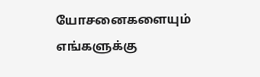யோசனைகளையும் எங்களுக்கு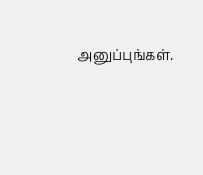அனுப்புங்கள்.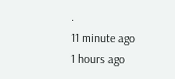.
11 minute ago
1 hours ago